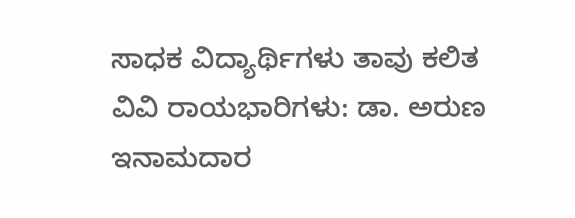ಸಾಧಕ ವಿದ್ಯಾರ್ಥಿಗಳು ತಾವು ಕಲಿತ ವಿವಿ ರಾಯಭಾರಿಗಳು: ಡಾ. ಅರುಣ ಇನಾಮದಾರ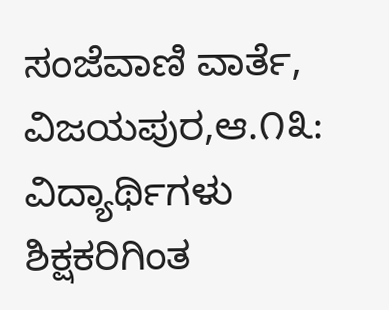ಸಂಜೆವಾಣಿ ವಾರ್ತೆ,
ವಿಜಯಪುರ,ಆ.೧೩: ವಿದ್ಯಾರ್ಥಿಗಳು ಶಿಕ್ಷಕರಿಗಿಂತ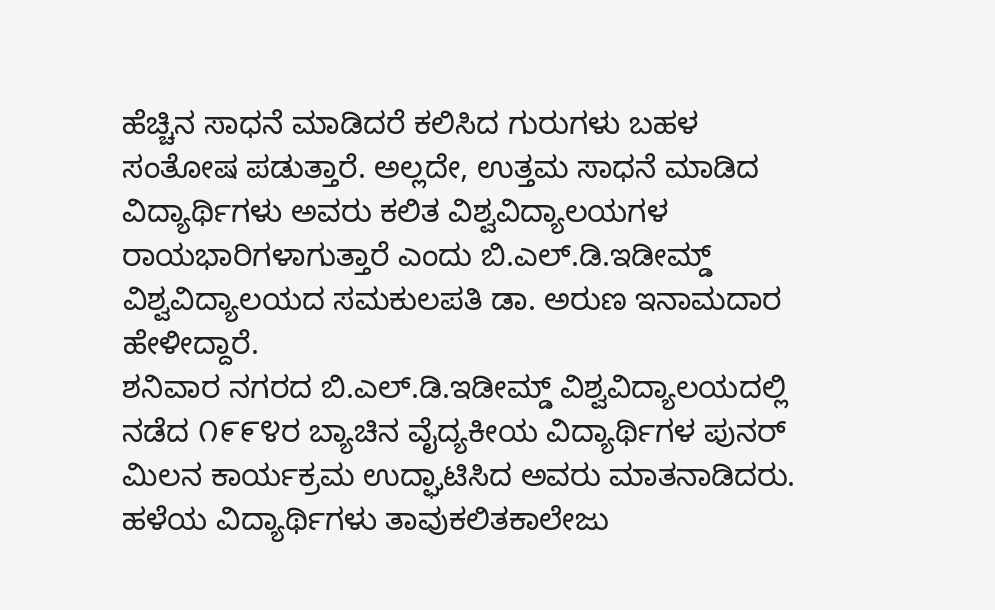ಹೆಚ್ಚಿನ ಸಾಧನೆ ಮಾಡಿದರೆ ಕಲಿಸಿದ ಗುರುಗಳು ಬಹಳ ಸಂತೋಷ ಪಡುತ್ತಾರೆ. ಅಲ್ಲದೇ, ಉತ್ತಮ ಸಾಧನೆ ಮಾಡಿದ ವಿದ್ಯಾರ್ಥಿಗಳು ಅವರು ಕಲಿತ ವಿಶ್ವವಿದ್ಯಾಲಯಗಳ ರಾಯಭಾರಿಗಳಾಗುತ್ತಾರೆ ಎಂದು ಬಿ.ಎಲ್.ಡಿ.ಇಡೀಮ್ಡ್ ವಿಶ್ವವಿದ್ಯಾಲಯದ ಸಮಕುಲಪತಿ ಡಾ. ಅರುಣ ಇನಾಮದಾರ ಹೇಳೀದ್ದಾರೆ.
ಶನಿವಾರ ನಗರದ ಬಿ.ಎಲ್.ಡಿ.ಇಡೀಮ್ಡ್ ವಿಶ್ವವಿದ್ಯಾಲಯದಲ್ಲಿ ನಡೆದ ೧೯೯೪ರ ಬ್ಯಾಚಿನ ವೈದ್ಯಕೀಯ ವಿದ್ಯಾರ್ಥಿಗಳ ಪುನರ್ ಮಿಲನ ಕಾರ್ಯಕ್ರಮ ಉದ್ಘಾಟಿಸಿದ ಅವರು ಮಾತನಾಡಿದರು.
ಹಳೆಯ ವಿದ್ಯಾರ್ಥಿಗಳು ತಾವುಕಲಿತಕಾಲೇಜು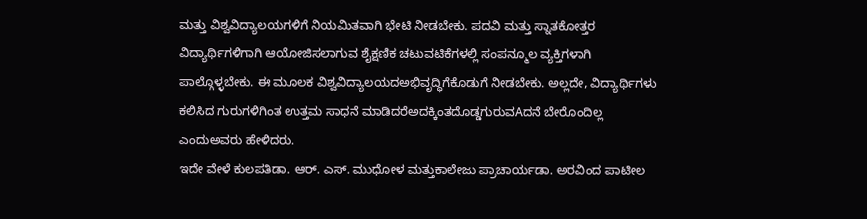ಮತ್ತು ವಿಶ್ವವಿದ್ಯಾಲಯಗಳಿಗೆ ನಿಯಮಿತವಾಗಿ ಭೇಟಿ ನೀಡಬೇಕು. ಪದವಿ ಮತ್ತು ಸ್ನಾತಕೋತ್ತರ ವಿದ್ಯಾರ್ಥಿಗಳಿಗಾಗಿ ಆಯೋಜಿಸಲಾಗುವ ಶೈಕ್ಷಣಿಕ ಚಟುವಟಿಕೆಗಳಲ್ಲಿ ಸಂಪನ್ಮೂಲ ವ್ಯಕ್ತಿಗಳಾಗಿ ಪಾಲ್ಗೊಳ್ಳಬೇಕು. ಈ ಮೂಲಕ ವಿಶ್ವವಿದ್ಯಾಲಯದಅಭಿವೃದ್ಧಿಗೆಕೊಡುಗೆ ನೀಡಬೇಕು. ಅಲ್ಲದೇ, ವಿದ್ಯಾರ್ಥಿಗಳು ಕಲಿಸಿದ ಗುರುಗಳಿಗಿಂತ ಉತ್ತಮ ಸಾಧನೆ ಮಾಡಿದರೆಅದಕ್ಕಿಂತದೊಡ್ಡಗುರುವAದನೆ ಬೇರೊಂದಿಲ್ಲ ಎಂದುಅವರು ಹೇಳಿದರು.
ಇದೇ ವೇಳೆ ಕುಲಪತಿಡಾ. ಆರ್. ಎಸ್. ಮುಧೋಳ ಮತ್ತುಕಾಲೇಜು ಪ್ರಾಚಾರ್ಯಡಾ. ಅರವಿಂದ ಪಾಟೀಲ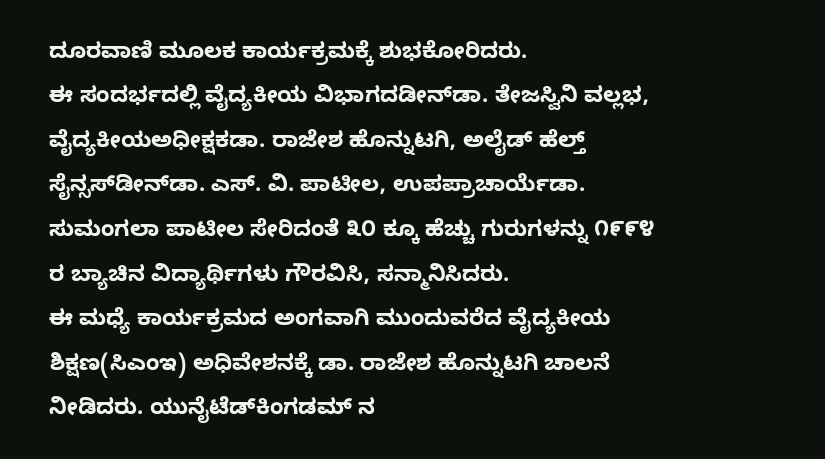ದೂರವಾಣಿ ಮೂಲಕ ಕಾರ್ಯಕ್ರಮಕ್ಕೆ ಶುಭಕೋರಿದರು.
ಈ ಸಂದರ್ಭದಲ್ಲಿ ವೈದ್ಯಕೀಯ ವಿಭಾಗದಡೀನ್‌ಡಾ. ತೇಜಸ್ವಿನಿ ವಲ್ಲಭ, ವೈದ್ಯಕೀಯಅಧೀಕ್ಷಕಡಾ. ರಾಜೇಶ ಹೊನ್ನುಟಗಿ, ಅಲೈಡ್ ಹೆಲ್ತ್ ಸೈನ್ಸಸ್‌ಡೀನ್‌ಡಾ. ಎಸ್. ವಿ. ಪಾಟೀಲ, ಉಪಪ್ರಾಚಾರ್ಯೆಡಾ. ಸುಮಂಗಲಾ ಪಾಟೀಲ ಸೇರಿದಂತೆ ೩೦ ಕ್ಕೂ ಹೆಚ್ಚು ಗುರುಗಳನ್ನು ೧೯೯೪ ರ ಬ್ಯಾಚಿನ ವಿದ್ಯಾರ್ಥಿಗಳು ಗೌರವಿಸಿ, ಸನ್ಮಾನಿಸಿದರು.
ಈ ಮಧ್ಯೆ ಕಾರ್ಯಕ್ರಮದ ಅಂಗವಾಗಿ ಮುಂದುವರೆದ ವೈದ್ಯಕೀಯ ಶಿಕ್ಷಣ(ಸಿಎಂಇ) ಅಧಿವೇಶನಕ್ಕೆ ಡಾ. ರಾಜೇಶ ಹೊನ್ನುಟಗಿ ಚಾಲನೆ ನೀಡಿದರು. ಯುನೈಟೆಡ್‌ಕಿಂಗಡಮ್ ನ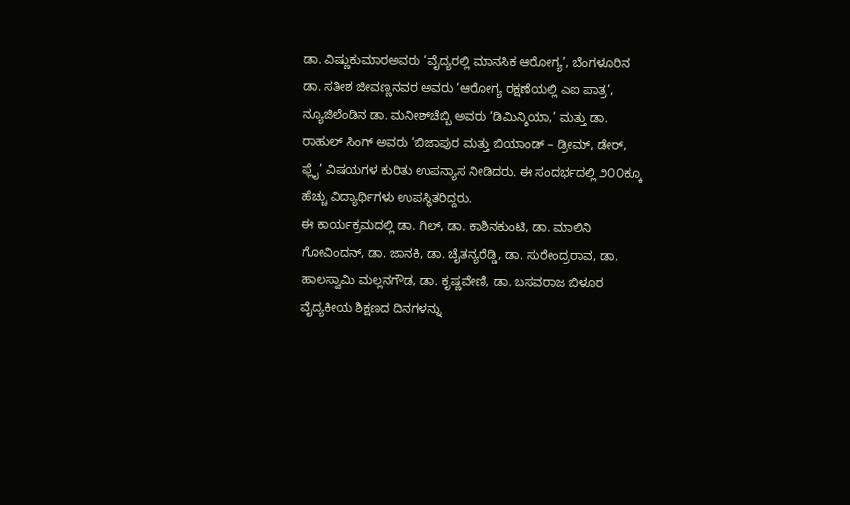ಡಾ. ವಿಷ್ಣುಕುಮಾರಅವರು ‘ವೈದ್ಯರಲ್ಲಿ ಮಾನಸಿಕ ಆರೋಗ್ಯ’, ಬೆಂಗಳೂರಿನ ಡಾ. ಸತೀಶ ಜೀವಣ್ಣನವರ ಅವರು ‘ಆರೋಗ್ಯ ರಕ್ಷಣೆಯಲ್ಲಿ ಎಐ ಪಾತ್ರ’, ನ್ಯೂಜಿಲೆಂಡಿನ ಡಾ. ಮನೀಶ್‌ಚೆಬ್ಬಿ ಅವರು ‘ಡಿಮಿನ್ಶಿಯಾ,’ ಮತ್ತು ಡಾ. ರಾಹುಲ್ ಸಿಂಗ್ ಅವರು ‘ಬಿಜಾಪುರ ಮತ್ತು ಬಿಯಾಂಡ್ – ಡ್ರೀಮ್, ಡೇರ್, ಫ್ಲೈ’ ವಿಷಯಗಳ ಕುರಿತು ಉಪನ್ಯಾಸ ನೀಡಿದರು. ಈ ಸಂದರ್ಭದಲ್ಲಿ ೨೦೦ಕ್ಕೂ ಹೆಚ್ಚು ವಿದ್ಯಾರ್ಥಿಗಳು ಉಪಸ್ಥಿತರಿದ್ದರು.
ಈ ಕಾರ್ಯಕ್ರಮದಲ್ಲಿ ಡಾ. ಗಿಲ್, ಡಾ. ಕಾಶಿನಕುಂಟಿ, ಡಾ. ಮಾಲಿನಿ ಗೋವಿಂದನ್, ಡಾ. ಜಾನಕಿ, ಡಾ. ಚೈತನ್ಯರೆಡ್ಡಿ, ಡಾ. ಸುರೇಂದ್ರರಾವ, ಡಾ. ಹಾಲಸ್ವಾಮಿ ಮಲ್ಲನಗೌಡ, ಡಾ. ಕೃಷ್ಣವೇಣಿ, ಡಾ. ಬಸವರಾಜ ಬಿಳೂರ ವೈದ್ಯಕೀಯ ಶಿಕ್ಷಣದ ದಿನಗಳನ್ನು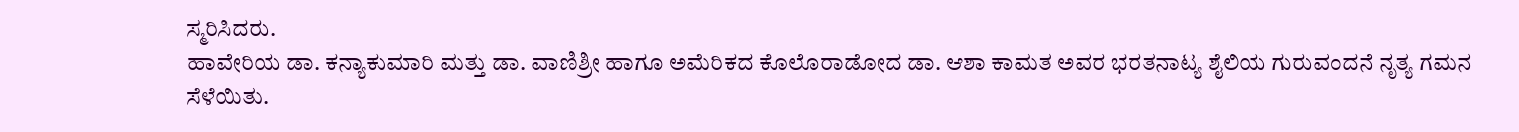ಸ್ಮರಿಸಿದರು.
ಹಾವೇರಿಯ ಡಾ. ಕನ್ಯಾಕುಮಾರಿ ಮತ್ತು ಡಾ. ವಾಣಿಶ್ರೀ ಹಾಗೂ ಅಮೆರಿಕದ ಕೊಲೊರಾಡೋದ ಡಾ. ಆಶಾ ಕಾಮತ ಅವರ ಭರತನಾಟ್ಯ ಶೈಲಿಯ ಗುರುವಂದನೆ ನೃತ್ಯ ಗಮನ ಸೆಳೆಯಿತು.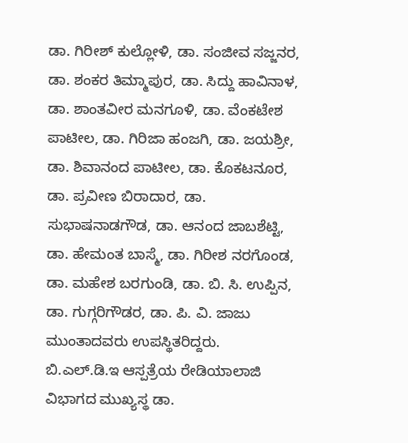ಡಾ. ಗಿರೀಶ್ ಕುಲ್ಲೋಳಿ, ಡಾ. ಸಂಜೀವ ಸಜ್ಜನರ, ಡಾ. ಶಂಕರ ತಿಮ್ಮಾಪುರ, ಡಾ. ಸಿದ್ದು ಹಾವಿನಾಳ, ಡಾ. ಶಾಂತವೀರ ಮನಗೂಳಿ, ಡಾ. ವೆಂಕಟೇಶ ಪಾಟೀಲ, ಡಾ. ಗಿರಿಜಾ ಹಂಜಗಿ, ಡಾ. ಜಯಶ್ರೀ, ಡಾ. ಶಿವಾನಂದ ಪಾಟೀಲ, ಡಾ. ಕೊಕಟನೂರ, ಡಾ. ಪ್ರವೀಣ ಬಿರಾದಾರ, ಡಾ. ಸುಭಾಷನಾಡಗೌಡ, ಡಾ. ಆನಂದ ಜಾಬಶೆಟ್ಟಿ, ಡಾ. ಹೇಮಂತ ಬಾಸ್ಮೆ, ಡಾ. ಗಿರೀಶ ನರಗೊಂಡ, ಡಾ. ಮಹೇಶ ಬರಗುಂಡಿ, ಡಾ. ಬಿ. ಸಿ. ಉಪ್ಪಿನ, ಡಾ. ಗುಗ್ಗರಿಗೌಡರ, ಡಾ. ಪಿ. ವಿ. ಜಾಜು ಮುಂತಾದವರು ಉಪಸ್ಥಿತರಿದ್ದರು.
ಬಿ.ಎಲ್.ಡಿ.ಇ ಆಸ್ಪತ್ರೆಯ ರೇಡಿಯಾಲಾಜಿ ವಿಭಾಗದ ಮುಖ್ಯಸ್ಥ ಡಾ.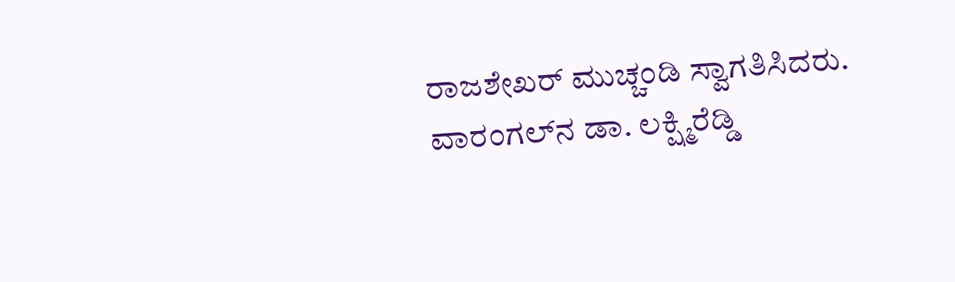ರಾಜಶೇಖರ್ ಮುಚ್ಚಂಡಿ ಸ್ವಾಗತಿಸಿದರು. ವಾರಂಗಲ್‌ನ ಡಾ. ಲಕ್ಷ್ಮಿರೆಡ್ಡಿ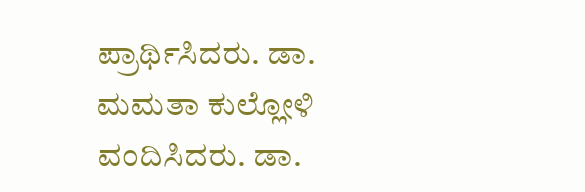ಪ್ರಾರ್ಥಿಸಿದರು. ಡಾ. ಮಮತಾ ಕುಲ್ಲೋಳಿ ವಂದಿಸಿದರು. ಡಾ.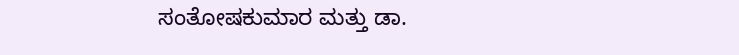ಸಂತೋಷಕುಮಾರ ಮತ್ತು ಡಾ.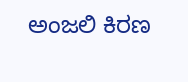ಅಂಜಲಿ ಕಿರಣ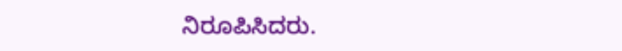ನಿರೂಪಿಸಿದರು.